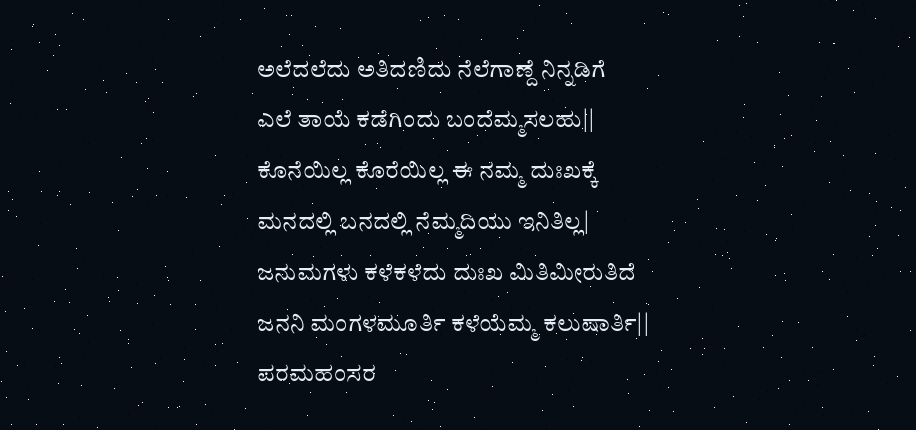ಅಲೆದಲೆದು ಅತಿದಣಿದು ನೆಲೆಗಾಣ್ದೆ ನಿನ್ನಡಿಗೆ
ಎಲೆ ತಾಯೆ ಕಡೆಗಿಂದು ಬಂದೆಮ್ಮಸಲಹು||
ಕೊನೆಯಿಲ್ಲ ಕೊರೆಯಿಲ್ಲ ಈ ನಮ್ಮ ದುಃಖಕ್ಕೆ
ಮನದಲ್ಲಿ ಬನದಲ್ಲಿ ನೆಮ್ಮದಿಯು ಇನಿತಿಲ್ಲ|
ಜನುಮಗಳು ಕಳೆಕಳೆದು ದುಃಖ ಮಿತಿಮೀರುತಿದೆ
ಜನನಿ ಮಂಗಳಮೂರ್ತಿ ಕಳೆಯೆಮ್ಮ ಕಲುಷಾರ್ತಿ||
ಪರಮಹಂಸರ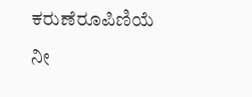ಕರುಣೆರೂಪಿಣಿಯೆ ನೀ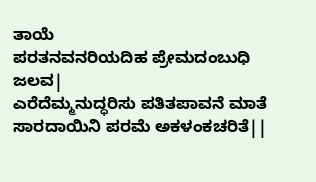ತಾಯೆ
ಪರತನವನರಿಯದಿಹ ಪ್ರೇಮದಂಬುಧಿ ಜಲವ|
ಎರೆದೆಮ್ಮನುದ್ಧರಿಸು ಪತಿತಪಾವನೆ ಮಾತೆ
ಸಾರದಾಯಿನಿ ಪರಮೆ ಅಕಳಂಕಚರಿತೆ||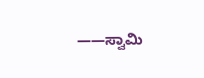——ಸ್ವಾಮಿ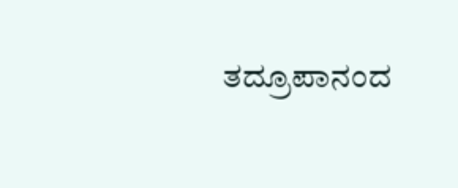ತದ್ರೂಪಾನಂದ